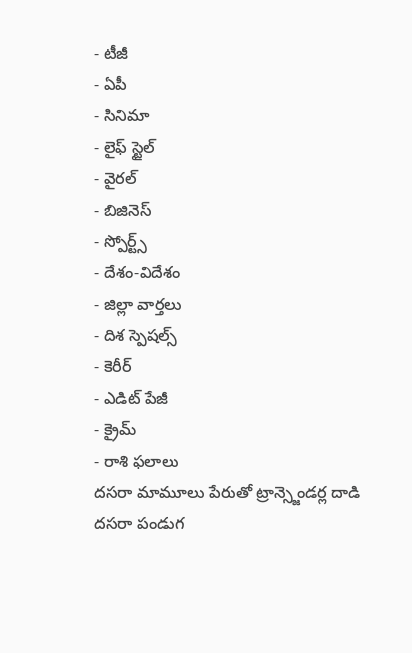- టీజీ
- ఏపీ
- సినిమా
- లైఫ్ స్టైల్
- వైరల్
- బిజినెస్
- స్పోర్ట్స్
- దేశం-విదేశం
- జిల్లా వార్తలు
- దిశ స్పెషల్స్
- కెరీర్
- ఎడిట్ పేజీ
- క్రైమ్
- రాశి ఫలాలు
దసరా మామూలు పేరుతో ట్రాన్స్జెండర్ల దాడి
దసరా పండుగ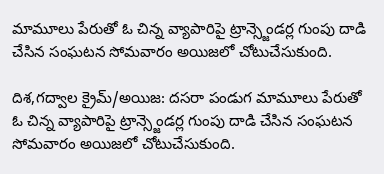మామూలు పేరుతో ఓ చిన్న వ్యాపారిపై ట్రాన్స్జెండర్ల గుంపు దాడి చేసిన సంఘటన సోమవారం అయిజలో చోటుచేసుకుంది.

దిశ,గద్వాల క్రైమ్/అయిజ: దసరా పండుగ మామూలు పేరుతో ఓ చిన్న వ్యాపారిపై ట్రాన్స్జెండర్ల గుంపు దాడి చేసిన సంఘటన సోమవారం అయిజలో చోటుచేసుకుంది.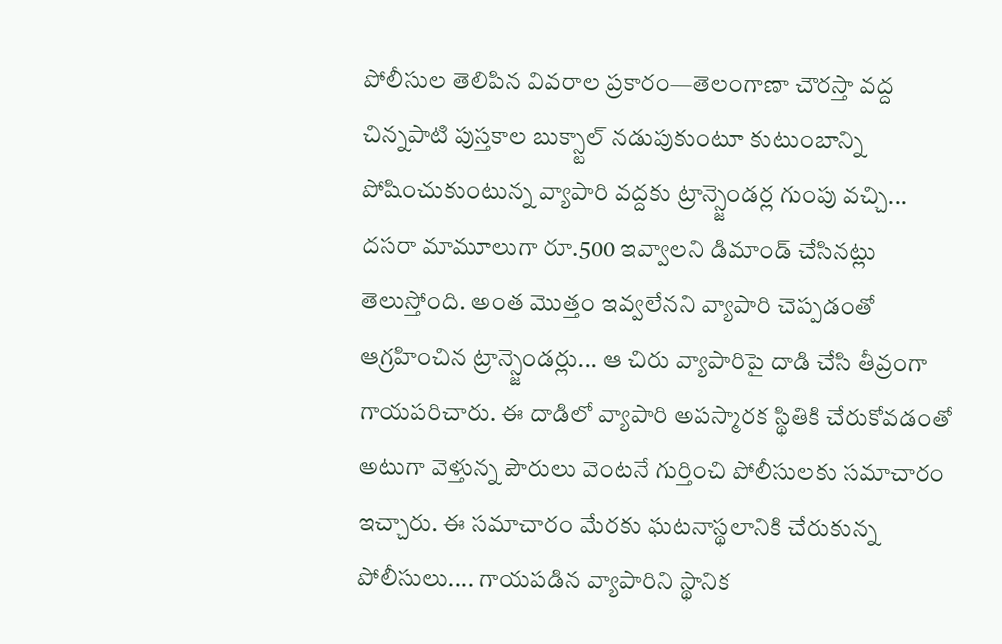పోలీసుల తెలిపిన వివరాల ప్రకారం—తెలంగాణా చౌరస్తా వద్ద చిన్నపాటి పుస్తకాల బుక్స్టాల్ నడుపుకుంటూ కుటుంబాన్ని పోషించుకుంటున్న వ్యాపారి వద్దకు ట్రాన్స్జెండర్ల గుంపు వచ్చి... దసరా మామూలుగా రూ.500 ఇవ్వాలని డిమాండ్ చేసినట్లు తెలుస్తోంది. అంత మొత్తం ఇవ్వలేనని వ్యాపారి చెప్పడంతో ఆగ్రహించిన ట్రాన్స్జెండర్లు... ఆ చిరు వ్యాపారిపై దాడి చేసి తీవ్రంగా గాయపరిచారు. ఈ దాడిలో వ్యాపారి అపస్మారక స్థితికి చేరుకోవడంతో అటుగా వెళ్తున్న పౌరులు వెంటనే గుర్తించి పోలీసులకు సమాచారం ఇచ్చారు. ఈ సమాచారం మేరకు ఘటనాస్థలానికి చేరుకున్న పోలీసులు.... గాయపడిన వ్యాపారిని స్థానిక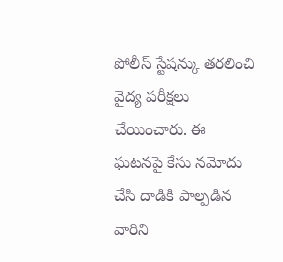పోలీస్ స్టేషన్కు తరలించి వైద్య పరీక్షలు చేయించారు. ఈ ఘటనపై కేసు నమోదు చేసి దాడికి పాల్పడిన వారిని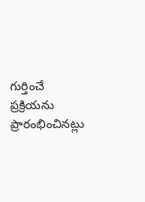గుర్తించే ప్రక్రియను ప్రారంభించినట్లు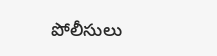పోలీసులు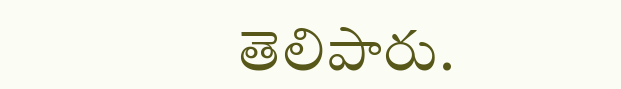తెలిపారు.